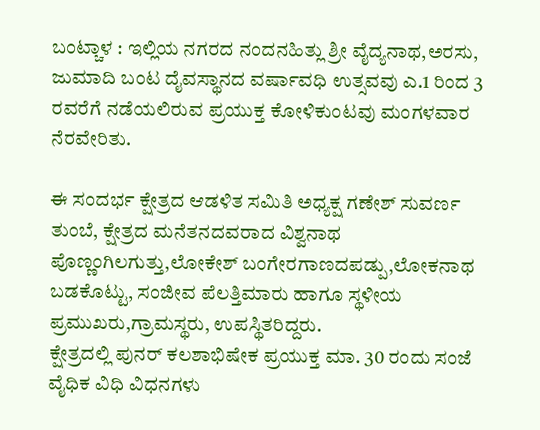ಬಂಟ್ಚಾಳ : ಇಲ್ಲಿಯ ನಗರದ ನಂದನಹಿತ್ಲು ಶ್ರೀ ವೈದ್ಯನಾಥ,ಅರಸು, ಜುಮಾದಿ ಬಂಟ ದೈವಸ್ಥಾನದ ವರ್ಷಾವಧಿ ಉತ್ಸವವು ಎ.1 ರಿಂದ 3 ರವರೆಗೆ ನಡೆಯಲಿರುವ ಪ್ರಯುಕ್ತ ಕೋಳಿಕುಂಟವು ಮಂಗಳವಾರ ನೆರವೇರಿತು.

ಈ ಸಂದರ್ಭ ಕ್ಷೇತ್ರದ ಆಡಳಿತ ಸಮಿತಿ ಅಧ್ಯಕ್ಷ ಗಣೇಶ್ ಸುವರ್ಣ ತುಂಬೆ, ಕ್ಷೇತ್ರದ ಮನೆತನದವರಾದ ವಿಶ್ವನಾಥ ಪೊಣ್ಣಂಗಿಲಗುತ್ತು,ಲೋಕೇಶ್ ಬಂಗೇರಗಾಣದಪಡ್ಪು,ಲೋಕನಾಥ ಬಡಕೊಟ್ಟು, ಸಂಜೀವ ಪೆಲತ್ತಿಮಾರು ಹಾಗೂ ಸ್ಥಳೀಯ ಪ್ರಮುಖರು,ಗ್ರಾಮಸ್ಥರು, ಉಪಸ್ಥಿತರಿದ್ದರು.
ಕ್ಷೇತ್ರದಲ್ಲಿ ಪುನರ್ ಕಲಶಾಭಿಷೇಕ ಪ್ರಯುಕ್ತ ಮಾ. 30 ರಂದು ಸಂಜೆ ವೈಧಿಕ ವಿಧಿ ವಿಧನಗಳು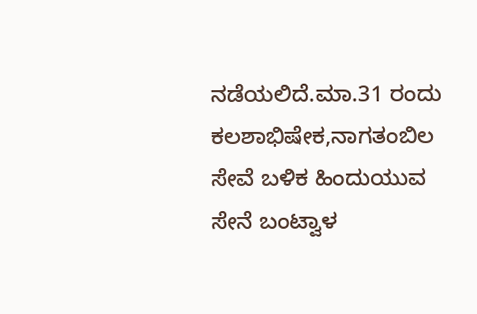ನಡೆಯಲಿದೆ.ಮಾ.31 ರಂದು ಕಲಶಾಭಿಷೇಕ,ನಾಗತಂಬಿಲ ಸೇವೆ ಬಳಿಕ ಹಿಂದುಯುವ ಸೇನೆ ಬಂಟ್ವಾಳ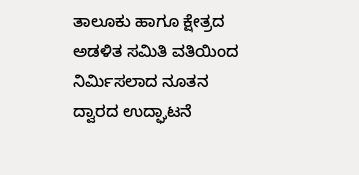ತಾಲೂಕು ಹಾಗೂ ಕ್ಷೇತ್ರದ ಅಡಳಿತ ಸಮಿತಿ ವತಿಯಿಂದ ನಿರ್ಮಿಸಲಾದ ನೂತನ ದ್ವಾರದ ಉದ್ಘಾಟನೆ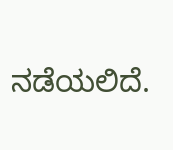ನಡೆಯಲಿದೆ.